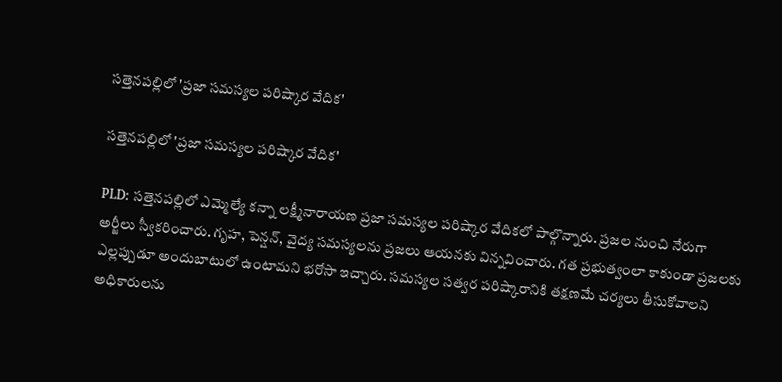సత్తెనపల్లిలో 'ప్రజా సమస్యల పరిష్కార వేదిక'

సత్తెనపల్లిలో 'ప్రజా సమస్యల పరిష్కార వేదిక'

PLD: సత్తెనపల్లిలో ఎమ్మెల్యే కన్నా లక్ష్మీనారాయణ ప్రజా సమస్యల పరిష్కార వేదికలో పాల్గొన్నారు. ప్రజల నుంచి నేరుగా అర్జీలు స్వీకరించారు. గృహ, పెన్షన్, వైద్య సమస్యలను ప్రజలు ఆయనకు విన్నవించారు. గత ప్రభుత్వంలా కాకుండా ప్రజలకు ఎల్లప్పుడూ అందుబాటులో ఉంటామని భరోసా ఇచ్చారు. సమస్యల సత్వర పరిష్కారానికి తక్షణమే చర్యలు తీసుకోవాలని అధికారులను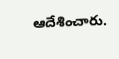ఆదేశించారు.